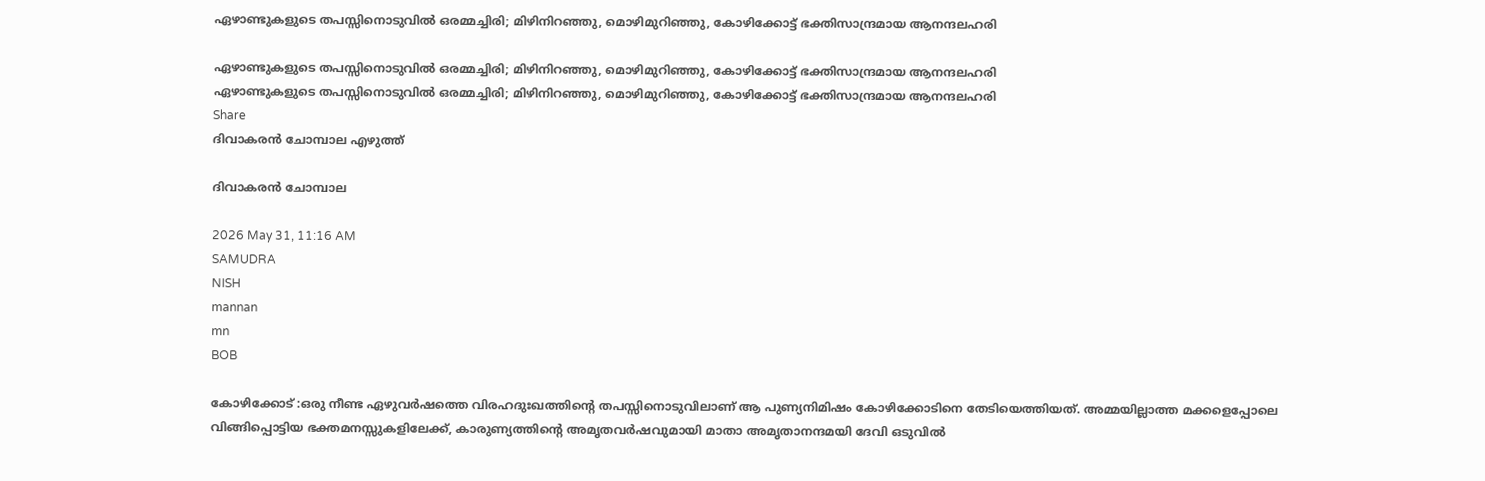ഏഴാണ്ടുകളുടെ തപസ്സിനൊടുവിൽ ഒരമ്മച്ചിരി; മിഴിനിറഞ്ഞു, മൊഴിമുറിഞ്ഞു, കോഴിക്കോട്ട് ഭക്തിസാന്ദ്രമായ ആനന്ദലഹരി

ഏഴാണ്ടുകളുടെ തപസ്സിനൊടുവിൽ ഒരമ്മച്ചിരി; മിഴിനിറഞ്ഞു, മൊഴിമുറിഞ്ഞു, കോഴിക്കോട്ട് ഭക്തിസാന്ദ്രമായ ആനന്ദലഹരി
ഏഴാണ്ടുകളുടെ തപസ്സിനൊടുവിൽ ഒരമ്മച്ചിരി; മിഴിനിറഞ്ഞു, മൊഴിമുറിഞ്ഞു, കോഴിക്കോട്ട് ഭക്തിസാന്ദ്രമായ ആനന്ദലഹരി
Share
ദിവാകരൻ ചോമ്പാല എഴുത്ത്

ദിവാകരൻ ചോമ്പാല

2026 May 31, 11:16 AM
SAMUDRA
NISH
mannan
mn
BOB

കോഴിക്കോട് :ഒരു നീണ്ട ഏഴുവർഷത്തെ വിരഹദുഃഖത്തിന്റെ തപസ്സിനൊടുവിലാണ് ആ പുണ്യനിമിഷം കോഴിക്കോടിനെ തേടിയെത്തിയത്. അമ്മയില്ലാത്ത മക്കളെപ്പോലെ വിങ്ങിപ്പൊട്ടിയ ഭക്തമനസ്സുകളിലേക്ക്, കാരുണ്യത്തിന്റെ അമൃതവർഷവുമായി മാതാ അമൃതാനന്ദമയി ദേവി ഒടുവിൽ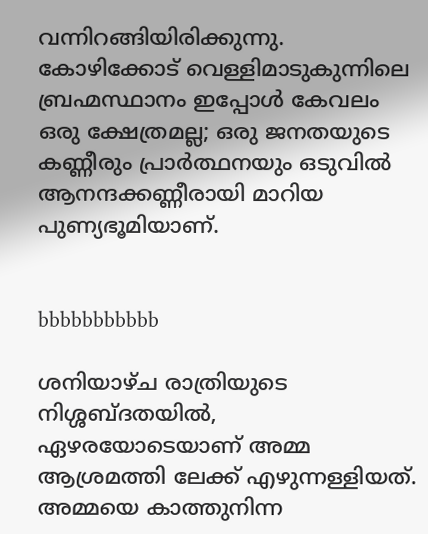വന്നിറങ്ങിയിരിക്കുന്നു. കോഴിക്കോട് വെള്ളിമാടുകുന്നിലെ ബ്രഹ്മസ്ഥാനം ഇപ്പോൾ കേവലം ഒരു ക്ഷേത്രമല്ല; ഒരു ജനതയുടെ കണ്ണീരും പ്രാർത്ഥനയും ഒടുവിൽ ആനന്ദക്കണ്ണീരായി മാറിയ പുണ്യഭൂമിയാണ്.


bbbbbbbbbbb

ശനിയാഴ്ച രാത്രിയുടെ നിശ്ശബ്ദതയിൽ, ഏഴരയോടെയാണ് അമ്മ ആശ്രമത്തി ലേക്ക് എഴുന്നള്ളിയത്. അമ്മയെ കാത്തുനിന്ന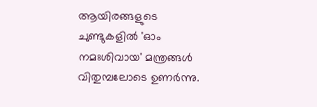ആയിരങ്ങളുടെ ചുണ്ടുകളിൽ 'ഓം നമഃശിവായ' മന്ത്രങ്ങൾ വിതുമ്പലോടെ ഉണർന്നു.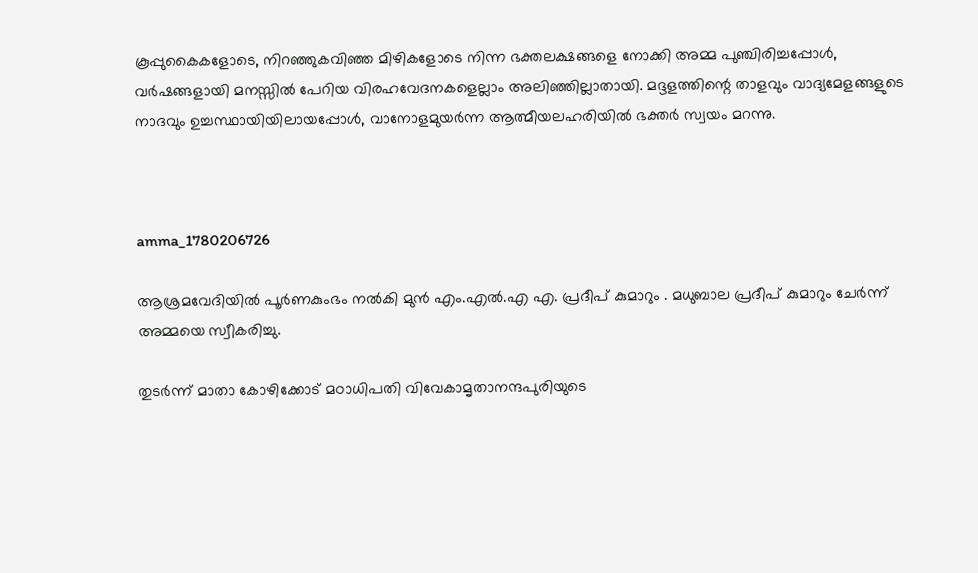കൂപ്പുകൈകളോടെ, നിറഞ്ഞുകവിഞ്ഞ മിഴികളോടെ നിന്ന ഭക്തലക്ഷങ്ങളെ നോക്കി അമ്മ പുഞ്ചിരിച്ചപ്പോൾ, വർഷങ്ങളായി മനസ്സിൽ പേറിയ വിരഹവേദനകളെല്ലാം അലിഞ്ഞില്ലാതായി. മദ്ദളത്തിന്റെ താളവും വാദ്യമേളങ്ങളുടെ നാദവും ഉച്ചസ്ഥായിയിലായപ്പോൾ, വാനോളമുയർന്ന ആത്മീയലഹരിയിൽ ഭക്തർ സ്വയം മറന്നു.



amma_1780206726

ആശ്രമവേദിയിൽ പൂർണകുംഭം നൽകി മുൻ എം.എൽ.എ എ. പ്രദീപ് കുമാറും . മധുബാല പ്രദീപ് കുമാറും ചേർന്ന് അമ്മയെ സ്വീകരിച്ചു.

തുടർന്ന് മാതാ കോഴിക്കോട് മഠാധിപതി വിവേകാമൃതാനന്ദപുരിയുടെ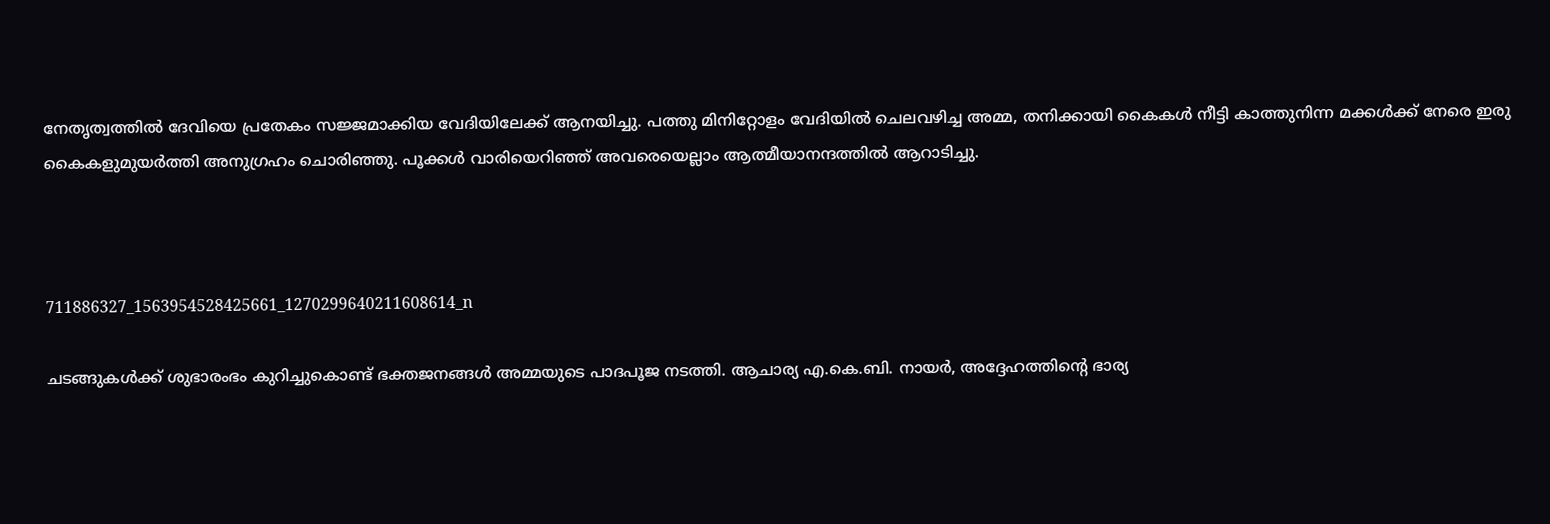നേതൃത്വത്തിൽ ദേവിയെ പ്രതേകം സജ്ജമാക്കിയ വേദിയിലേക്ക് ആനയിച്ചു. പത്തു മിനിറ്റോളം വേദിയിൽ ചെലവഴിച്ച അമ്മ, തനിക്കായി കൈകൾ നീട്ടി കാത്തുനിന്ന മക്കൾക്ക് നേരെ ഇരു കൈകളുമുയർത്തി അനുഗ്രഹം ചൊരിഞ്ഞു. പൂക്കൾ വാരിയെറിഞ്ഞ് അവരെയെല്ലാം ആത്മീയാനന്ദത്തിൽ ആറാടിച്ചു.



711886327_1563954528425661_1270299640211608614_n

ചടങ്ങുകൾക്ക് ശുഭാരംഭം കുറിച്ചുകൊണ്ട് ഭക്തജനങ്ങൾ അമ്മയുടെ പാദപൂജ നടത്തി. ആചാര്യ എ.കെ.ബി. നായർ, അദ്ദേഹത്തിന്റെ ഭാര്യ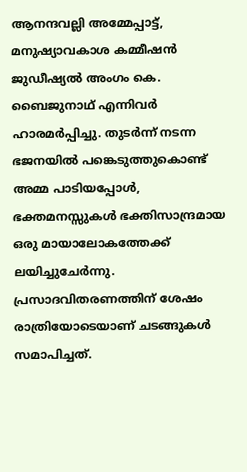ആനന്ദവല്ലി അമ്മേപ്പാട്ട്, മനുഷ്യാവകാശ കമ്മീഷൻ ജുഡീഷ്യൽ അംഗം കെ. ബൈജുനാഥ് എന്നിവർ ഹാരമർപ്പിച്ചു. തുടർന്ന് നടന്ന ഭജനയിൽ പങ്കെടുത്തുകൊണ്ട് അമ്മ പാടിയപ്പോൾ, ഭക്തമനസ്സുകൾ ഭക്തിസാന്ദ്രമായ ഒരു മായാലോകത്തേക്ക് ലയിച്ചുചേർന്നു. പ്രസാദവിതരണത്തിന് ശേഷം രാത്രിയോടെയാണ് ചടങ്ങുകൾ സമാപിച്ചത്.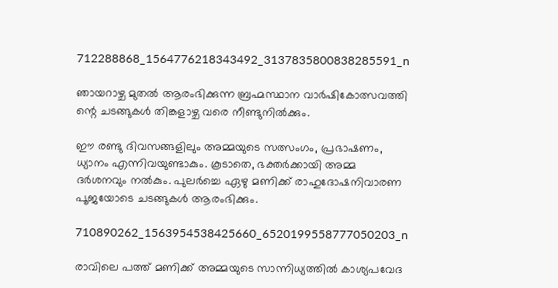712288868_1564776218343492_3137835800838285591_n

ഞായറാഴ്ച മുതൽ ആരംഭിക്കുന്ന ബ്രഹ്മസ്ഥാന വാർഷികോത്സവത്തി ന്റെ ചടങ്ങുകൾ തിങ്കളാഴ്ച വരെ നീണ്ടുനിൽക്കും.

ഈ രണ്ടു ദിവസങ്ങളിലും അമ്മയുടെ സത്സംഗം, പ്രഭാഷണം, ധ്യാനം എന്നിവയുണ്ടാകും. കൂടാതെ, ഭക്തർക്കായി അമ്മ ദർശനവും നൽകും. പുലർച്ചെ ഏഴു മണിക്ക് രാഹുദോഷനിവാരണ പൂജയോടെ ചടങ്ങുകൾ ആരംഭിക്കും.

710890262_1563954538425660_6520199558777050203_n

രാവിലെ പത്ത് മണിക്ക് അമ്മയുടെ സാന്നിധ്യത്തിൽ കാശ്യപവേദ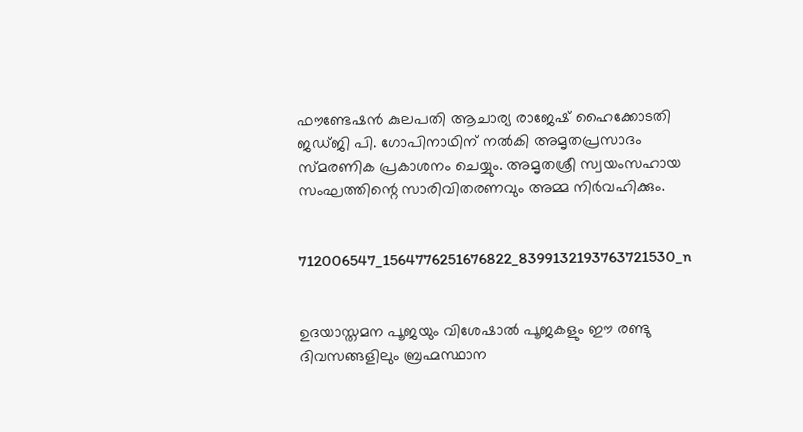ഫൗണ്ടേഷൻ കുലപതി ആചാര്യ രാജേഷ് ഹൈക്കോടതി ജഡ്ജി പി. ഗോപിനാഥിന് നൽകി അമൃതപ്രസാദം സ്മരണിക പ്രകാശനം ചെയ്യും. അമൃതശ്രീ സ്വയംസഹായ സംഘത്തിന്റെ സാരിവിതരണവും അമ്മ നിർവഹിക്കും.


712006547_1564776251676822_8399132193763721530_n


ഉദയാസ്തമന പൂജയും വിശേഷാൽ പൂജകളും ഈ രണ്ടു ദിവസങ്ങളിലും ബ്രഹ്മസ്ഥാന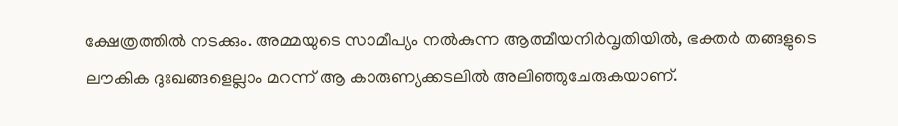ക്ഷേത്രത്തിൽ നടക്കും. അമ്മയുടെ സാമീപ്യം നൽകുന്ന ആത്മീയനിർവൃതിയിൽ, ഭക്തർ തങ്ങളുടെ ലൗകിക ദുഃഖങ്ങളെല്ലാം മറന്ന് ആ കാരുണ്യക്കടലിൽ അലിഞ്ഞുചേരുകയാണ്.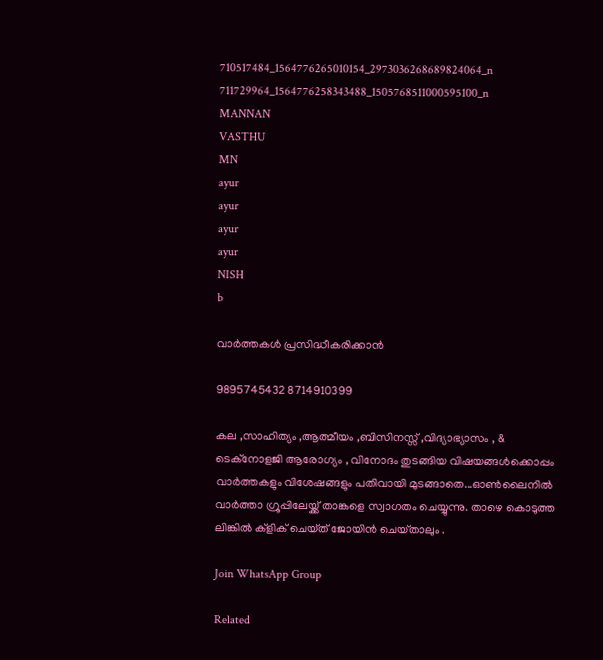710517484_1564776265010154_2973036268689824064_n
711729964_1564776258343488_1505768511000595100_n
MANNAN
VASTHU
MN
ayur
ayur
ayur
ayur
NISH
b

വാർത്തകൾ പ്രസിദ്ധീകരിക്കാൻ

9895745432 8714910399

കല ,സാഹിത്യം ,ആത്മീയം ,ബിസിനസ്സ് ,വിദ്യാഭ്യാസം , & ടെക്‌നോളജി ആരോഗ്യം , വിനോദം തുടങ്ങിയ വിഷയങ്ങൾക്കൊപ്പം വാർത്തകളും വിശേഷങ്ങളും പതിവായി മുടങ്ങാതെ...ഓൺലൈനിൽ വാർത്താ ഗ്രൂപ്പിലേയ്ക്ക് താങ്കളെ സ്വാഗതം ചെയ്യുന്നു. താഴെ കൊടുത്ത ലിങ്കിൽ ക്ളിക് ചെയ്‌ത്‌ ജോയിൻ ചെയ്‌താലും .

Join WhatsApp Group

Related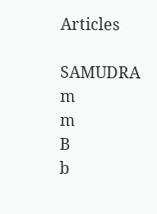Articles

SAMUDRA
m
m
B
b